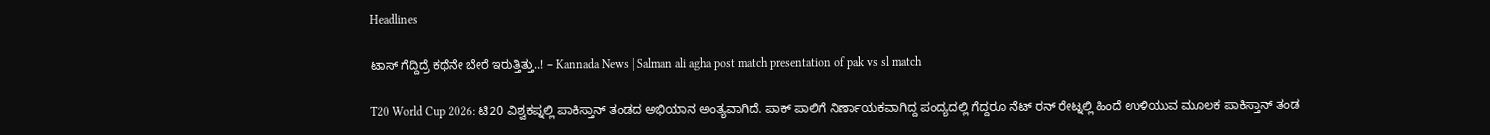Headlines

ಟಾಸ್ ಗೆದ್ದಿದ್ರೆ ಕಥೆನೇ ಬೇರೆ ಇರುತ್ತಿತ್ತು..! – Kannada News | Salman ali agha post match presentation of pak vs sl match

T20 World Cup 2026: ಟಿ20 ವಿಶ್ವಕಪ್ನಲ್ಲಿ ಪಾಕಿಸ್ತಾನ್ ತಂಡದ ಅಭಿಯಾನ ಅಂತ್ಯವಾಗಿದೆ. ಪಾಕ್ ಪಾಲಿಗೆ ನಿರ್ಣಾಯಕವಾಗಿದ್ದ ಪಂದ್ಯದಲ್ಲಿ ಗೆದ್ದರೂ ನೆಟ್ ರನ್ ರೇಟ್ನಲ್ಲಿ ಹಿಂದೆ ಉಳಿಯುವ ಮೂಲಕ ಪಾಕಿಸ್ತಾನ್ ತಂಡ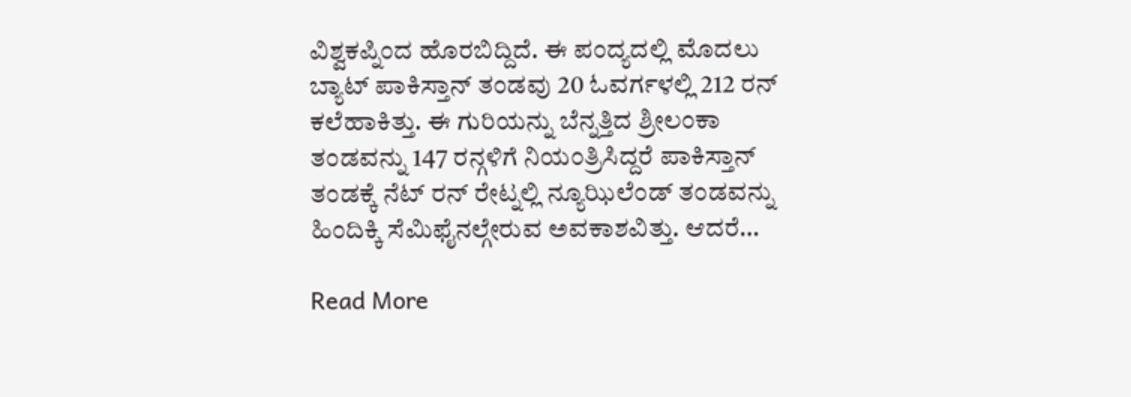ವಿಶ್ವಕಪ್ನಿಂದ ಹೊರಬಿದ್ದಿದೆ. ಈ ಪಂದ್ಯದಲ್ಲಿ ಮೊದಲು ಬ್ಯಾಟ್ ಪಾಕಿಸ್ತಾನ್ ತಂಡವು 20 ಓವರ್ಗಳಲ್ಲಿ 212 ರನ್ ಕಲೆಹಾಕಿತ್ತು. ಈ ಗುರಿಯನ್ನು ಬೆನ್ನತ್ತಿದ ಶ್ರೀಲಂಕಾ ತಂಡವನ್ನು 147 ರನ್ಗಳಿಗೆ ನಿಯಂತ್ರಿಸಿದ್ದರೆ ಪಾಕಿಸ್ತಾನ್ ತಂಡಕ್ಕೆ ನೆಟ್ ರನ್ ರೇಟ್ನಲ್ಲಿ ನ್ಯೂಝಿಲೆಂಡ್ ತಂಡವನ್ನು ಹಿಂದಿಕ್ಕಿ ಸೆಮಿಫೈನಲ್ಗೇರುವ ಅವಕಾಶವಿತ್ತು. ಆದರೆ…

Read More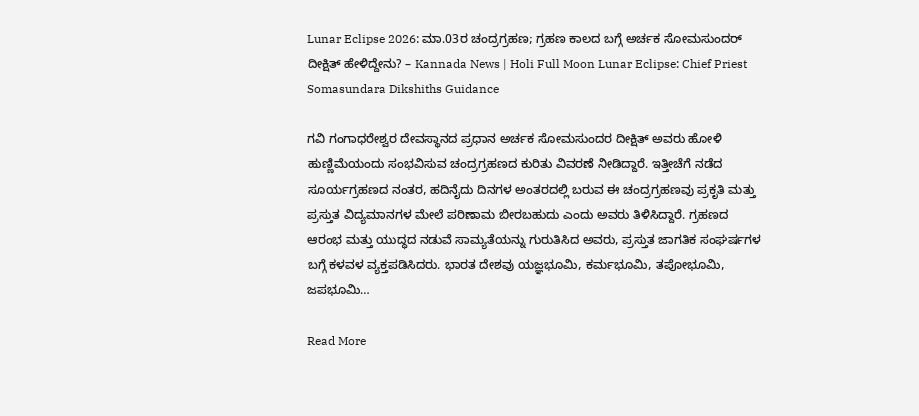Lunar Eclipse 2026: ಮಾ.03ರ ಚಂದ್ರಗ್ರಹಣ; ಗ್ರಹಣ ಕಾಲದ ಬಗ್ಗೆ ಅರ್ಚಕ ಸೋಮಸುಂದರ್ ದೀಕ್ಷಿತ್ ಹೇಳಿದ್ದೇನು? – Kannada News | Holi Full Moon Lunar Eclipse: Chief Priest Somasundara Dikshiths Guidance

ಗವಿ ಗಂಗಾಧರೇಶ್ವರ ದೇವಸ್ಥಾನದ ಪ್ರಧಾನ ಅರ್ಚಕ ಸೋಮಸುಂದರ ದೀಕ್ಷಿತ್ ಅವರು ಹೋಳಿ ಹುಣ್ಣಿಮೆಯಂದು ಸಂಭವಿಸುವ ಚಂದ್ರಗ್ರಹಣದ ಕುರಿತು ವಿವರಣೆ ನೀಡಿದ್ದಾರೆ. ಇತ್ತೀಚೆಗೆ ನಡೆದ ಸೂರ್ಯಗ್ರಹಣದ ನಂತರ, ಹದಿನೈದು ದಿನಗಳ ಅಂತರದಲ್ಲಿ ಬರುವ ಈ ಚಂದ್ರಗ್ರಹಣವು ಪ್ರಕೃತಿ ಮತ್ತು ಪ್ರಸ್ತುತ ವಿದ್ಯಮಾನಗಳ ಮೇಲೆ ಪರಿಣಾಮ ಬೀರಬಹುದು ಎಂದು ಅವರು ತಿಳಿಸಿದ್ದಾರೆ. ಗ್ರಹಣದ ಆರಂಭ ಮತ್ತು ಯುದ್ಧದ ನಡುವೆ ಸಾಮ್ಯತೆಯನ್ನು ಗುರುತಿಸಿದ ಅವರು, ಪ್ರಸ್ತುತ ಜಾಗತಿಕ ಸಂಘರ್ಷಗಳ ಬಗ್ಗೆ ಕಳವಳ ವ್ಯಕ್ತಪಡಿಸಿದರು. ಭಾರತ ದೇಶವು ಯಜ್ಞಭೂಮಿ, ಕರ್ಮಭೂಮಿ, ತಪೋಭೂಮಿ, ಜಪಭೂಮಿ…

Read More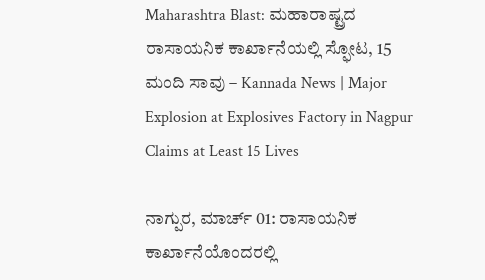Maharashtra Blast: ಮಹಾರಾಷ್ಟ್ರದ ರಾಸಾಯನಿಕ ಕಾರ್ಖಾನೆಯಲ್ಲಿ ಸ್ಫೋಟ, 15 ಮಂದಿ ಸಾವು – Kannada News | Major Explosion at Explosives Factory in Nagpur Claims at Least 15 Lives

ನಾಗ್ಪುರ, ಮಾರ್ಚ್ 01: ರಾಸಾಯನಿಕ ಕಾರ್ಖಾನೆಯೊಂದರಲ್ಲಿ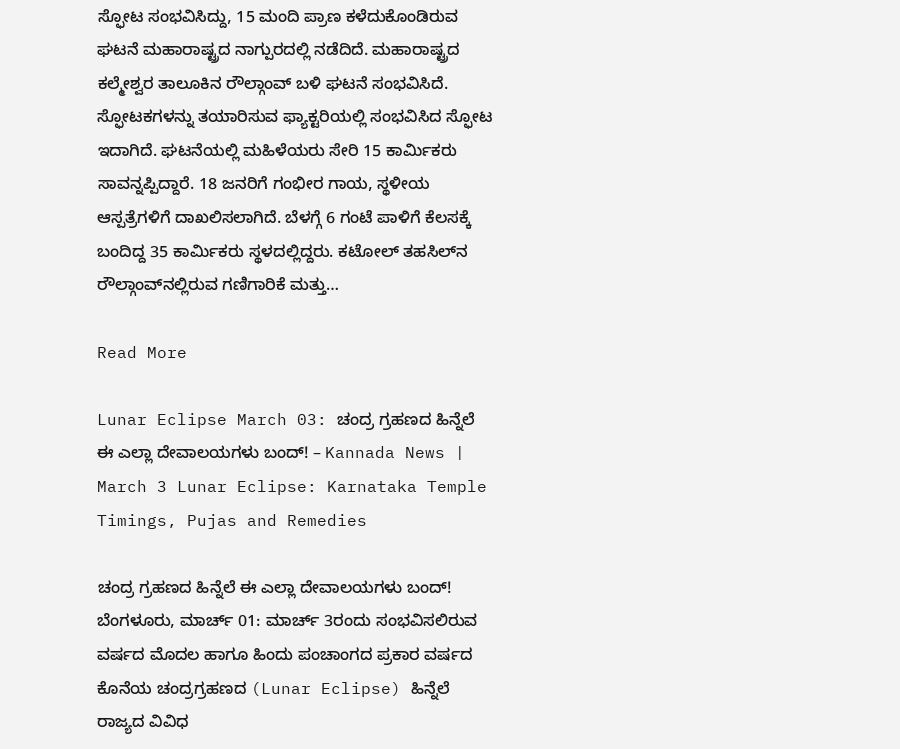ಸ್ಫೋಟ ಸಂಭವಿಸಿದ್ದು, 15 ಮಂದಿ ಪ್ರಾಣ ಕಳೆದುಕೊಂಡಿರುವ ಘಟನೆ ಮಹಾರಾಷ್ಟ್ರದ ನಾಗ್ಪುರದಲ್ಲಿ ನಡೆದಿದೆ. ಮಹಾರಾಷ್ಟ್ರದ ಕಲ್ಮೇಶ್ವರ ತಾಲೂಕಿನ ರೌಲ್ಗಾಂವ್ ಬಳಿ ಘಟನೆ ಸಂಭವಿಸಿದೆ. ಸ್ಫೋಟಕಗಳನ್ನು ತಯಾರಿಸುವ ಫ್ಯಾಕ್ಟರಿಯಲ್ಲಿ ಸಂಭವಿಸಿದ ಸ್ಫೋಟ ಇದಾಗಿದೆ. ಘಟನೆಯಲ್ಲಿ ಮಹಿಳೆಯರು ಸೇರಿ 15 ಕಾರ್ಮಿಕರು ಸಾವನ್ನಪ್ಪಿದ್ದಾರೆ. 18 ಜನರಿಗೆ ಗಂಭೀರ ಗಾಯ, ಸ್ಥಳೀಯ ಆಸ್ಪತ್ರೆಗಳಿಗೆ ದಾಖಲಿಸಲಾಗಿದೆ. ಬೆಳಗ್ಗೆ 6 ಗಂಟೆ ಪಾಳಿಗೆ ಕೆಲಸಕ್ಕೆ ಬಂದಿದ್ದ 35 ಕಾರ್ಮಿಕರು ಸ್ಥಳದಲ್ಲಿದ್ದರು. ಕಟೋಲ್ ತಹಸಿಲ್‌ನ ರೌಲ್ಗಾಂವ್‌ನಲ್ಲಿರುವ ಗಣಿಗಾರಿಕೆ ಮತ್ತು…

Read More

Lunar Eclipse March 03: ಚಂದ್ರ ಗ್ರಹಣದ ಹಿನ್ನೆಲೆ ಈ ಎಲ್ಲಾ ದೇವಾಲಯಗಳು ಬಂದ್! – Kannada News | March 3 Lunar Eclipse: Karnataka Temple Timings, Pujas and Remedies

ಚಂದ್ರ ಗ್ರಹಣದ ಹಿನ್ನೆಲೆ ಈ ಎಲ್ಲಾ ದೇವಾಲಯಗಳು ಬಂದ್! ಬೆಂಗಳೂರು, ಮಾರ್ಚ್ 01: ಮಾರ್ಚ್ 3ರಂದು ಸಂಭವಿಸಲಿರುವ ವರ್ಷದ ಮೊದಲ ಹಾಗೂ ಹಿಂದು ಪಂಚಾಂಗದ ಪ್ರಕಾರ ವರ್ಷದ ಕೊನೆಯ ಚಂದ್ರಗ್ರಹಣದ (Lunar Eclipse) ಹಿನ್ನೆಲೆ ರಾಜ್ಯದ ವಿವಿಧ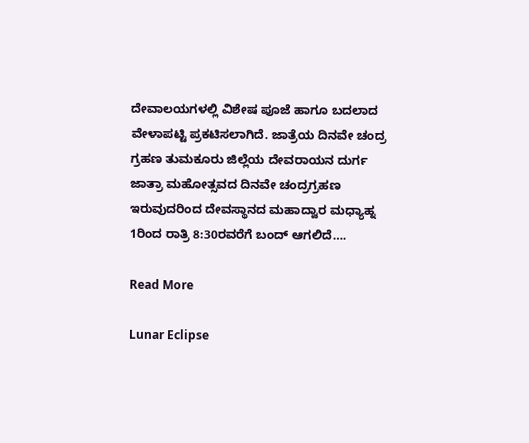ದೇವಾಲಯಗಳಲ್ಲಿ ವಿಶೇಷ ಪೂಜೆ ಹಾಗೂ ಬದಲಾದ ವೇಳಾಪಟ್ಟಿ ಪ್ರಕಟಿಸಲಾಗಿದೆ. ಜಾತ್ರೆಯ ದಿನವೇ ಚಂದ್ರ ಗ್ರಹಣ ತುಮಕೂರು ಜಿಲ್ಲೆಯ ದೇವರಾಯನ ದುರ್ಗ ಜಾತ್ರಾ ಮಹೋತ್ಸವದ ದಿನವೇ ಚಂದ್ರಗ್ರಹಣ ಇರುವುದರಿಂದ ದೇವಸ್ಥಾನದ ಮಹಾದ್ವಾರ ಮಧ್ಯಾಹ್ನ 1ರಿಂದ ರಾತ್ರಿ 8:30ರವರೆಗೆ ಬಂದ್ ಆಗಲಿದೆ….

Read More

Lunar Eclipse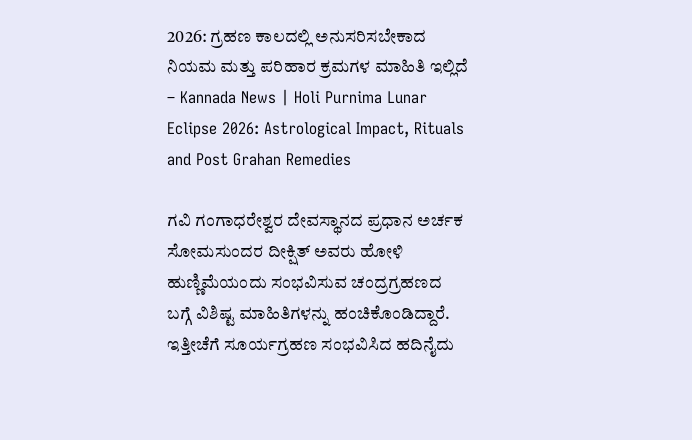2026: ಗ್ರಹಣ ಕಾಲದಲ್ಲಿ ಅನುಸರಿಸಬೇಕಾದ ನಿಯಮ ಮತ್ತು ಪರಿಹಾರ ಕ್ರಮಗಳ ಮಾಹಿತಿ ಇಲ್ಲಿದೆ – Kannada News | Holi Purnima Lunar Eclipse 2026: Astrological Impact, Rituals and Post Grahan Remedies

ಗವಿ ಗಂಗಾಧರೇಶ್ವರ ದೇವಸ್ಥಾನದ ಪ್ರಧಾನ ಅರ್ಚಕ ಸೋಮಸುಂದರ ದೀಕ್ಷಿತ್ ಅವರು ಹೋಳಿ ಹುಣ್ಣಿಮೆಯಂದು ಸಂಭವಿಸುವ ಚಂದ್ರಗ್ರಹಣದ ಬಗ್ಗೆ ವಿಶಿಷ್ಟ ಮಾಹಿತಿಗಳನ್ನು ಹಂಚಿಕೊಂಡಿದ್ದಾರೆ. ಇತ್ತೀಚೆಗೆ ಸೂರ್ಯಗ್ರಹಣ ಸಂಭವಿಸಿದ ಹದಿನೈದು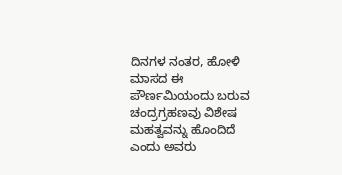ದಿನಗಳ ನಂತರ, ಹೋಳಿ ಮಾಸದ ಈ ಪೌರ್ಣಮಿಯಂದು ಬರುವ ಚಂದ್ರಗ್ರಹಣವು ವಿಶೇಷ ಮಹತ್ವವನ್ನು ಹೊಂದಿದೆ ಎಂದು ಅವರು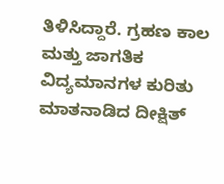ತಿಳಿಸಿದ್ದಾರೆ. ಗ್ರಹಣ ಕಾಲ ಮತ್ತು ಜಾಗತಿಕ ವಿದ್ಯಮಾನಗಳ ಕುರಿತು ಮಾತನಾಡಿದ ದೀಕ್ಷಿತ್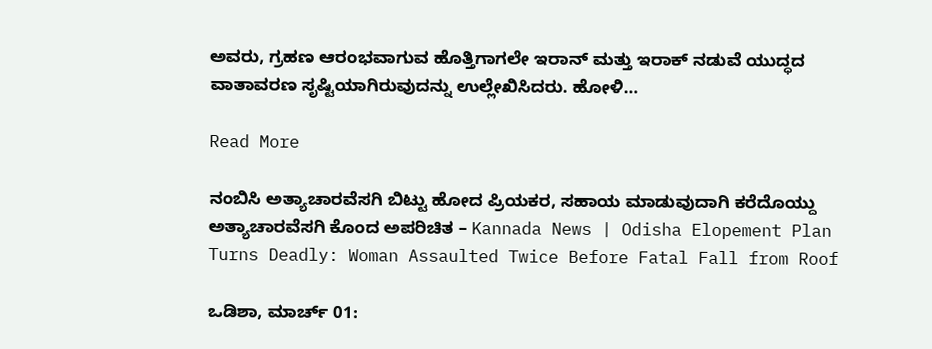ಅವರು, ಗ್ರಹಣ ಆರಂಭವಾಗುವ ಹೊತ್ತಿಗಾಗಲೇ ಇರಾನ್ ಮತ್ತು ಇರಾಕ್ ನಡುವೆ ಯುದ್ಧದ ವಾತಾವರಣ ಸೃಷ್ಟಿಯಾಗಿರುವುದನ್ನು ಉಲ್ಲೇಖಿಸಿದರು. ಹೋಳಿ…

Read More

ನಂಬಿಸಿ ಅತ್ಯಾಚಾರವೆಸಗಿ ಬಿಟ್ಟು ಹೋದ ಪ್ರಿಯಕರ, ಸಹಾಯ ಮಾಡುವುದಾಗಿ ಕರೆದೊಯ್ದು ಅತ್ಯಾಚಾರವೆಸಗಿ ಕೊಂದ ಅಪರಿಚಿತ – Kannada News | Odisha Elopement Plan Turns Deadly: Woman Assaulted Twice Before Fatal Fall from Roof

ಒಡಿಶಾ, ಮಾರ್ಚ್ 01: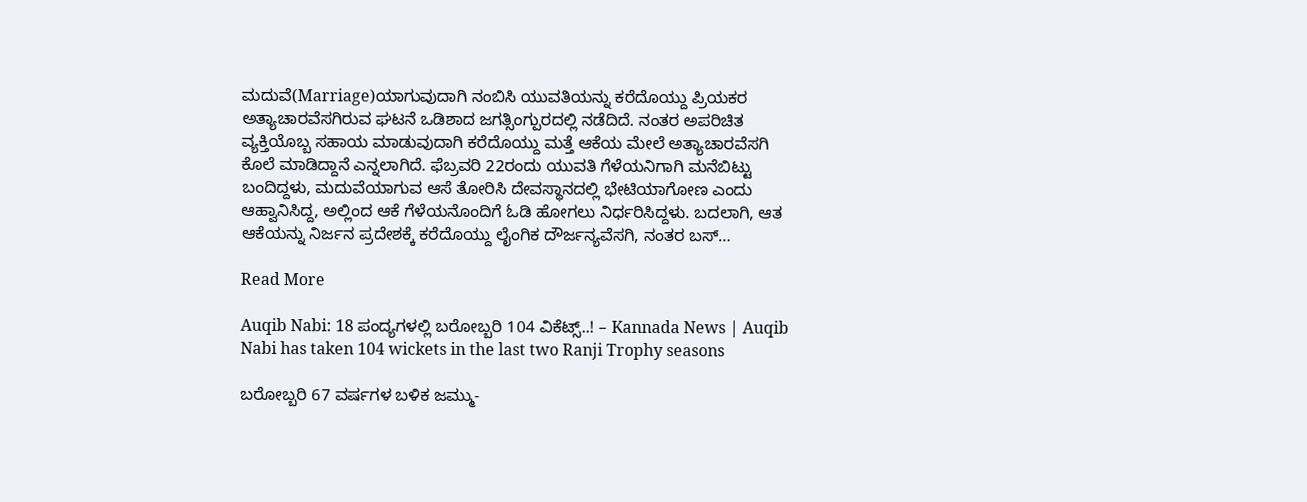ಮದುವೆ(Marriage)ಯಾಗುವುದಾಗಿ ನಂಬಿಸಿ ಯುವತಿಯನ್ನು ಕರೆದೊಯ್ದು ಪ್ರಿಯಕರ ಅತ್ಯಾಚಾರವೆಸಗಿರುವ ಘಟನೆ ಒಡಿಶಾದ ಜಗತ್ಸಿಂಗ್ಪುರದಲ್ಲಿ ನಡೆದಿದೆ. ನಂತರ ಅಪರಿಚಿತ ವ್ಯಕ್ತಿಯೊಬ್ಬ ಸಹಾಯ ಮಾಡುವುದಾಗಿ ಕರೆದೊಯ್ದು ಮತ್ತೆ ಆಕೆಯ ಮೇಲೆ ಅತ್ಯಾಚಾರವೆಸಗಿ ಕೊಲೆ ಮಾಡಿದ್ದಾನೆ ಎನ್ನಲಾಗಿದೆ. ಫೆಬ್ರವರಿ 22ರಂದು ಯುವತಿ ಗೆಳೆಯನಿಗಾಗಿ ಮನೆಬಿಟ್ಟು ಬಂದಿದ್ದಳು, ಮದುವೆಯಾಗುವ ಆಸೆ ತೋರಿಸಿ ದೇವಸ್ಥಾನದಲ್ಲಿ ಭೇಟಿಯಾಗೋಣ ಎಂದು ಆಹ್ವಾನಿಸಿದ್ದ, ಅಲ್ಲಿಂದ ಆಕೆ ಗೆಳೆಯನೊಂದಿಗೆ ಓಡಿ ಹೋಗಲು ನಿರ್ಧರಿಸಿದ್ದಳು. ಬದಲಾಗಿ, ಆತ ಆಕೆಯನ್ನು ನಿರ್ಜನ ಪ್ರದೇಶಕ್ಕೆ ಕರೆದೊಯ್ದು ಲೈಂಗಿಕ ದೌರ್ಜನ್ಯವೆಸಗಿ, ನಂತರ ಬಸ್…

Read More

Auqib Nabi: 18 ಪಂದ್ಯಗಳಲ್ಲಿ ಬರೋಬ್ಬರಿ 104 ವಿಕೆಟ್ಸ್..! – Kannada News | Auqib Nabi has taken 104 wickets in the last two Ranji Trophy seasons

ಬರೋಬ್ಬರಿ 67 ವರ್ಷಗಳ ಬಳಿಕ ಜಮ್ಮು-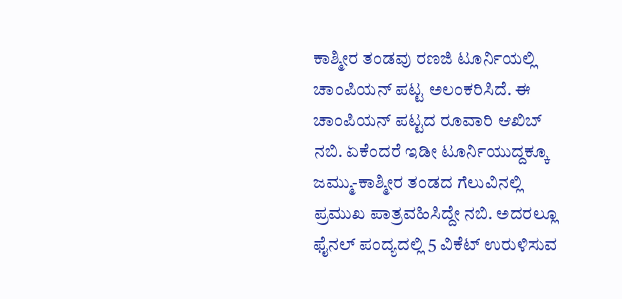ಕಾಶ್ಮೀರ ತಂಡವು ರಣಜಿ ಟೂರ್ನಿಯಲ್ಲಿ ಚಾಂಪಿಯನ್ ಪಟ್ಟ ಅಲಂಕರಿಸಿದೆ. ಈ ಚಾಂಪಿಯನ್ ಪಟ್ಟದ ರೂವಾರಿ ಆಖಿಬ್ ನಬಿ. ಏಕೆಂದರೆ ಇಡೀ ಟೂರ್ನಿಯುದ್ದಕ್ಕೂ ಜಮ್ಮು-ಕಾಶ್ಮೀರ ತಂಡದ ಗೆಲುವಿನಲ್ಲಿ ಪ್ರಮುಖ ಪಾತ್ರವಹಿಸಿದ್ದೇ ನಬಿ. ಅದರಲ್ಲೂ ಫೈನಲ್ ಪಂದ್ಯದಲ್ಲಿ 5 ವಿಕೆಟ್ ಉರುಳಿಸುವ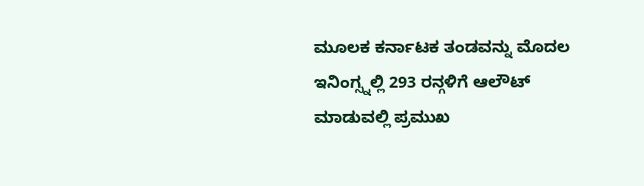ಮೂಲಕ ಕರ್ನಾಟಕ ತಂಡವನ್ನು ಮೊದಲ ಇನಿಂಗ್ಸ್ನಲ್ಲಿ 293 ರನ್ಗಳಿಗೆ ಆಲೌಟ್ ಮಾಡುವಲ್ಲಿ ಪ್ರಮುಖ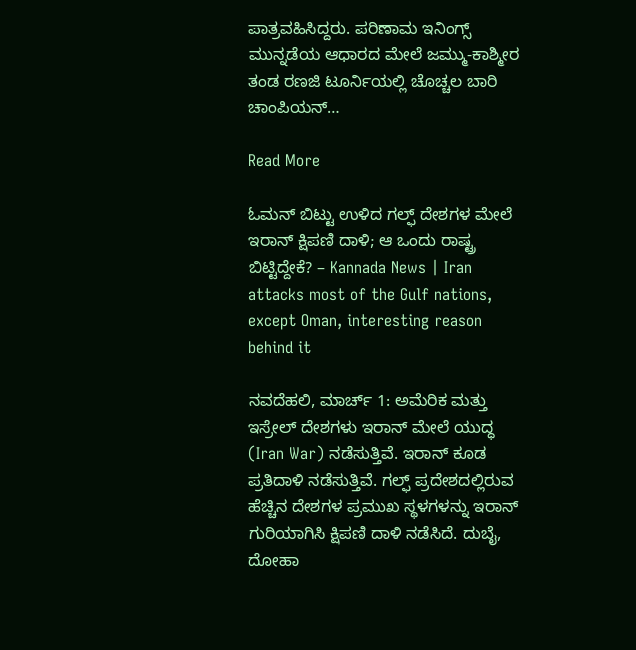ಪಾತ್ರವಹಿಸಿದ್ದರು. ಪರಿಣಾಮ ಇನಿಂಗ್ಸ್ ಮುನ್ನಡೆಯ ಆಧಾರದ ಮೇಲೆ ಜಮ್ಮು-ಕಾಶ್ಮೀರ ತಂಡ ರಣಜಿ ಟೂರ್ನಿಯಲ್ಲಿ ಚೊಚ್ಚಲ ಬಾರಿ ಚಾಂಪಿಯನ್…

Read More

ಓಮನ್ ಬಿಟ್ಟು ಉಳಿದ ಗಲ್ಫ್ ದೇಶಗಳ ಮೇಲೆ ಇರಾನ್ ಕ್ಷಿಪಣಿ ದಾಳಿ; ಆ ಒಂದು ರಾಷ್ಟ್ರ ಬಿಟ್ಟಿದ್ದೇಕೆ? – Kannada News | Iran attacks most of the Gulf nations, except Oman, interesting reason behind it

ನವದೆಹಲಿ, ಮಾರ್ಚ್ 1: ಅಮೆರಿಕ ಮತ್ತು ಇಸ್ರೇಲ್ ದೇಶಗಳು ಇರಾನ್ ಮೇಲೆ ಯುದ್ಧ (Iran War) ನಡೆಸುತ್ತಿವೆ. ಇರಾನ್ ಕೂಡ ಪ್ರತಿದಾಳಿ ನಡೆಸುತ್ತಿವೆ. ಗಲ್ಫ್ ಪ್ರದೇಶದಲ್ಲಿರುವ ಹೆಚ್ಚಿನ ದೇಶಗಳ ಪ್ರಮುಖ ಸ್ಥಳಗಳನ್ನು ಇರಾನ್ ಗುರಿಯಾಗಿಸಿ ಕ್ಷಿಪಣಿ ದಾಳಿ ನಡೆಸಿದೆ. ದುಬೈ, ದೋಹಾ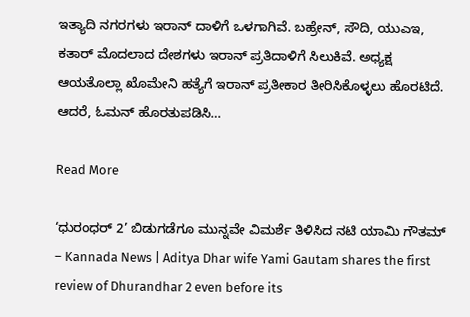ಇತ್ಯಾದಿ ನಗರಗಳು ಇರಾನ್ ದಾಳಿಗೆ ಒಳಗಾಗಿವೆ. ಬಹ್ರೇನ್, ಸೌದಿ, ಯುಎಇ, ಕತಾರ್ ಮೊದಲಾದ ದೇಶಗಳು ಇರಾನ್ ಪ್ರತಿದಾಳಿಗೆ ಸಿಲುಕಿವೆ. ಅಧ್ಯಕ್ಷ ಆಯತೊಲ್ಲಾ ಖೊಮೇನಿ ಹತ್ಯೆಗೆ ಇರಾನ್ ಪ್ರತೀಕಾರ ತೀರಿಸಿಕೊಳ್ಳಲು ಹೊರಟಿದೆ. ಆದರೆ, ಓಮನ್ ಹೊರತುಪಡಿಸಿ…

Read More

‘ಧುರಂಧರ್ 2’ ಬಿಡುಗಡೆಗೂ ಮುನ್ನವೇ ವಿಮರ್ಶೆ ತಿಳಿಸಿದ ನಟಿ ಯಾಮಿ ಗೌತಮ್ – Kannada News | Aditya Dhar wife Yami Gautam shares the first review of Dhurandhar 2 even before its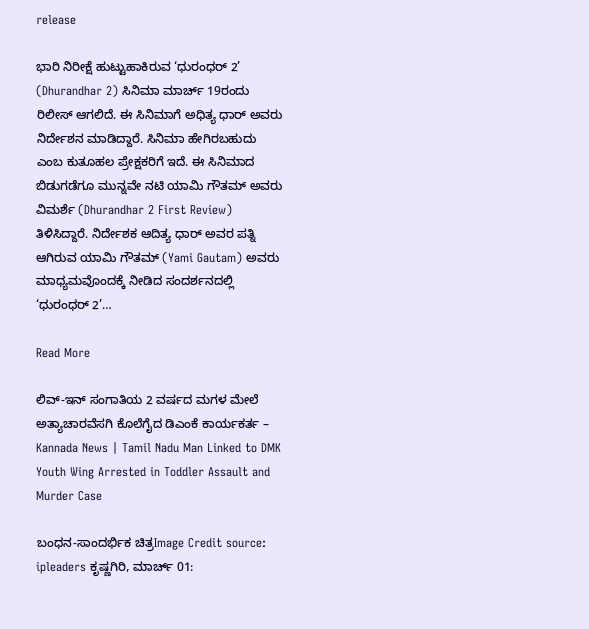release

ಭಾರಿ ನಿರೀಕ್ಷೆ ಹುಟ್ಟುಹಾಕಿರುವ ‘ಧುರಂಧರ್ 2’ (Dhurandhar 2) ಸಿನಿಮಾ ಮಾರ್ಚ್ 19ರಂದು ರಿಲೀಸ್ ಆಗಲಿದೆ. ಈ ಸಿನಿಮಾಗೆ ಅಧಿತ್ಯ ಧಾರ್ ಅವರು ನಿರ್ದೇಶನ ಮಾಡಿದ್ದಾರೆ. ಸಿನಿಮಾ ಹೇಗಿರಬಹುದು ಎಂಬ ಕುತೂಹಲ ಪ್ರೇಕ್ಷಕರಿಗೆ ಇದೆ. ಈ ಸಿನಿಮಾದ ಬಿಡುಗಡೆಗೂ ಮುನ್ನವೇ ನಟಿ ಯಾಮಿ ಗೌತಮ್ ಅವರು ವಿಮರ್ಶೆ (Dhurandhar 2 First Review) ತಿಳಿಸಿದ್ದಾರೆ. ನಿರ್ದೇಶಕ ಆದಿತ್ಯ ಧಾರ್ ಅವರ ಪತ್ನಿ ಆಗಿರುವ ಯಾಮಿ ಗೌತಮ್ (Yami Gautam) ಅವರು ಮಾಧ್ಯಮವೊಂದಕ್ಕೆ ನೀಡಿದ ಸಂದರ್ಶನದಲ್ಲಿ ‘ಧುರಂಧರ್ 2’…

Read More

ಲಿವ್-ಇನ್ ಸಂಗಾತಿಯ 2 ವರ್ಷದ ಮಗಳ ಮೇಲೆ ಅತ್ಯಾಚಾರವೆಸಗಿ ಕೊಲೆಗೈದ ಡಿಎಂಕೆ ಕಾರ್ಯಕರ್ತ – Kannada News | Tamil Nadu Man Linked to DMK Youth Wing Arrested in Toddler Assault and Murder Case

ಬಂಧನ-ಸಾಂದರ್ಭಿಕ ಚಿತ್ರImage Credit source: ipleaders ಕೃಷ್ಣಗಿರಿ, ಮಾರ್ಚ್ 01: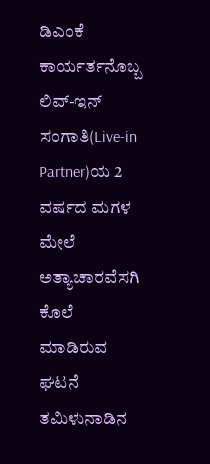ಡಿಎಂಕೆ ಕಾರ್ಯರ್ತನೊಬ್ಬ ಲಿವ್-ಇನ್ ಸಂಗಾತಿ(Live-in Partner)ಯ 2 ವರ್ಷದ ಮಗಳ ಮೇಲೆ ಅತ್ಯಾಚಾರವೆಸಗಿ ಕೊಲೆ ಮಾಡಿರುವ ಘಟನೆ ತಮಿಳುನಾಡಿನ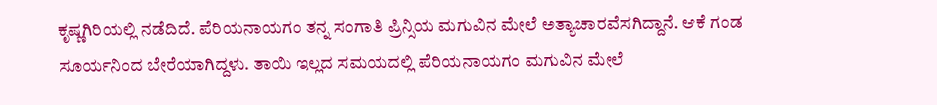ಕೃಷ್ಣಗಿರಿಯಲ್ಲಿ ನಡೆದಿದೆ. ಪೆರಿಯನಾಯಗಂ ತನ್ನ ಸಂಗಾತಿ ಪ್ರಿನ್ಸಿಯ ಮಗುವಿನ ಮೇಲೆ ಅತ್ಯಾಚಾರವೆಸಗಿದ್ದಾನೆ. ಆಕೆ ಗಂಡ ಸೂರ್ಯನಿಂದ ಬೇರೆಯಾಗಿದ್ದಳು. ತಾಯಿ ಇಲ್ಲದ ಸಮಯದಲ್ಲಿ ಪೆರಿಯನಾಯಗಂ ಮಗುವಿನ ಮೇಲೆ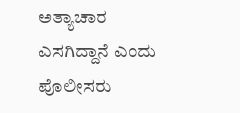ಅತ್ಯಾಚಾರ ಎಸಗಿದ್ದಾನೆ ಎಂದು ಪೊಲೀಸರು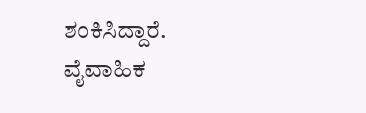ಶಂಕಿಸಿದ್ದಾರೆ. ವೈವಾಹಿಕ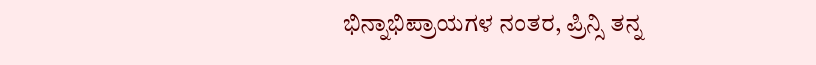ಭಿನ್ನಾಭಿಪ್ರಾಯಗಳ ನಂತರ, ಪ್ರಿನ್ಸಿ ತನ್ನ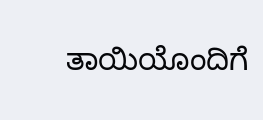ತಾಯಿಯೊಂದಿಗೆ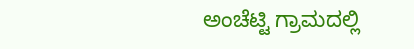ಅಂಚೆಟ್ಟಿ ಗ್ರಾಮದಲ್ಲಿ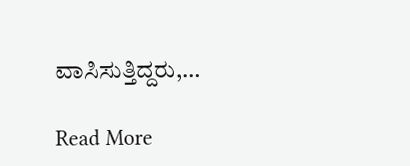ವಾಸಿಸುತ್ತಿದ್ದರು,…

Read More